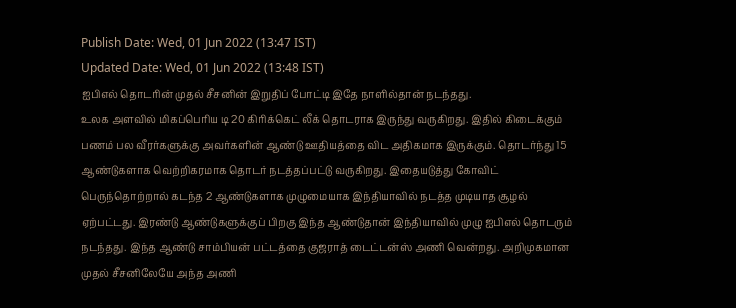Publish Date: Wed, 01 Jun 2022 (13:47 IST)
Updated Date: Wed, 01 Jun 2022 (13:48 IST)
ஐபிஎல் தொடரின் முதல் சீசனின் இறுதிப் போட்டி இதே நாளில்தான் நடந்தது.
உலக அளவில் மிகப்பெரிய டி 20 கிரிக்கெட் லீக் தொடராக இருந்து வருகிறது. இதில் கிடைக்கும் பணம் பல வீரர்களுக்கு அவர்களின் ஆண்டு ஊதியத்தை விட அதிகமாக இருக்கும். தொடர்ந்து 15 ஆண்டுகளாக வெற்றிகரமாக தொடர் நடத்தப்பட்டு வருகிறது. இதையடுத்து கோவிட் பெருந்தொற்றால் கடந்த 2 ஆண்டுகளாக முழுமையாக இந்தியாவில் நடத்த முடியாத சூழல் ஏற்பட்டது. இரண்டு ஆண்டுகளுக்குப் பிறகு இந்த ஆண்டுதான் இந்தியாவில் முழு ஐபிஎல் தொடரும் நடந்தது. இந்த ஆண்டு சாம்பியன் பட்டத்தை குஜராத் டைட்டன்ஸ் அணி வென்றது. அறிமுகமான முதல் சீசனிலேயே அந்த அணி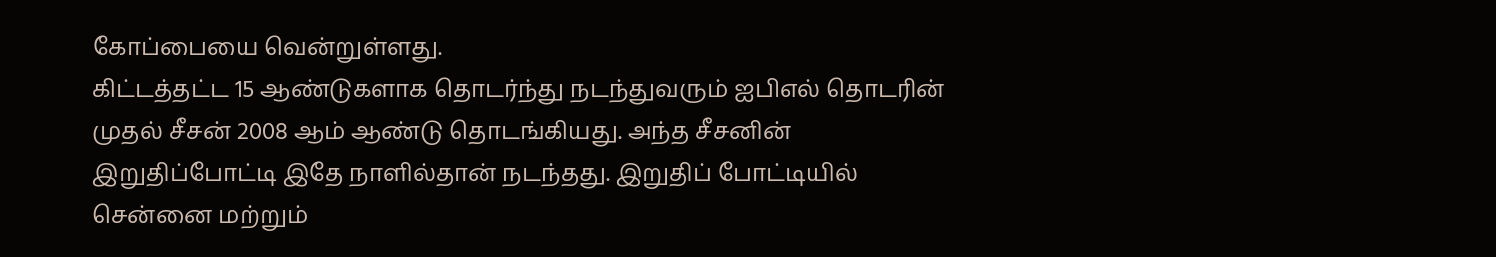கோப்பையை வென்றுள்ளது.
கிட்டத்தட்ட 15 ஆண்டுகளாக தொடர்ந்து நடந்துவரும் ஐபிஎல் தொடரின் முதல் சீசன் 2008 ஆம் ஆண்டு தொடங்கியது. அந்த சீசனின் இறுதிப்போட்டி இதே நாளில்தான் நடந்தது. இறுதிப் போட்டியில் சென்னை மற்றும்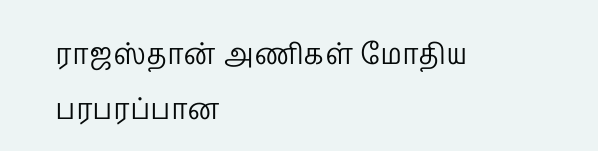ராஜஸ்தான் அணிகள் மோதிய பரபரப்பான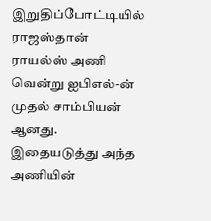இறுதிப்போட்டியில் ராஜஸ்தான் ராயல்ஸ் அணி வென்று ஐபிஎல்-ன் முதல் சாம்பியன் ஆனது. இதையடுத்து அந்த அணியின்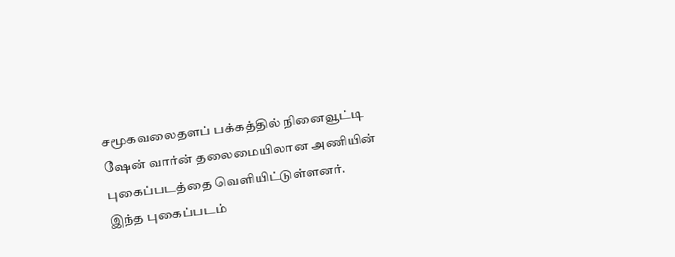சமூகவலைதளப் பக்கத்தில் நினைவூட்டி ஷேன் வார்ன் தலைமையிலான அணியின் புகைப்படத்தை வெளியிட்டுள்ளனர். இந்த புகைப்படம்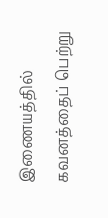இணையத்தில் கவனத்தைப் பெற்று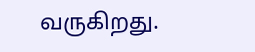வருகிறது.